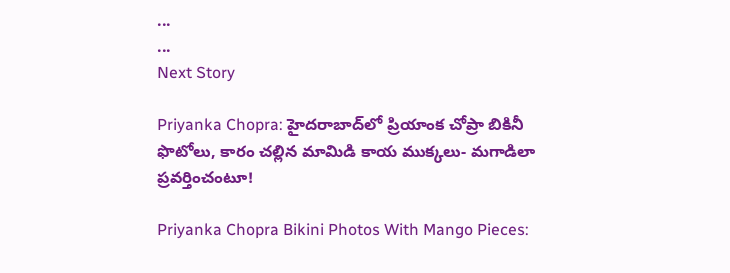...
...
Next Story

Priyanka Chopra: హైదరాబాద్‌లో ప్రియాంక చోప్రా బికినీ ఫొటోలు, కారం చల్లిన మామిడి కాయ ముక్కలు- మగాడిలా ప్రవర్తించంటూ!

Priyanka Chopra Bikini Photos With Mango Pieces: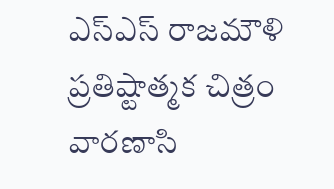ఎస్ఎస్ రాజమౌళి ప్రతిష్టాత్మక చిత్రం వారణాసి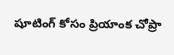షూటింగ్ కోసం ప్రియాంక చోప్రా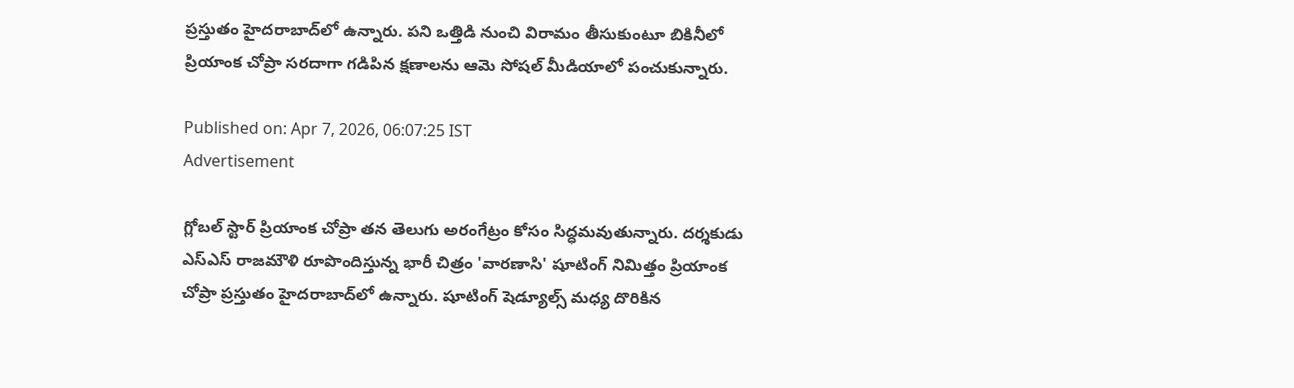ప్రస్తుతం హైదరాబాద్‌లో ఉన్నారు. పని ఒత్తిడి నుంచి విరామం తీసుకుంటూ బికినీలో ప్రియాంక చోప్రా సరదాగా గడిపిన క్షణాలను ఆమె సోషల్ మీడియాలో పంచుకున్నారు.

Published on: Apr 7, 2026, 06:07:25 IST
Advertisement

గ్లోబల్ స్టార్ ప్రియాంక చోప్రా తన తెలుగు అరంగేట్రం కోసం సిద్ధమవుతున్నారు. దర్శకుడు ఎస్ఎస్ రాజమౌళి రూపొందిస్తున్న భారీ చిత్రం 'వారణాసి' షూటింగ్ నిమిత్తం ప్రియాంక చోప్రా ప్రస్తుతం హైదరాబాద్‌లో ఉన్నారు. షూటింగ్ షెడ్యూల్స్ మధ్య దొరికిన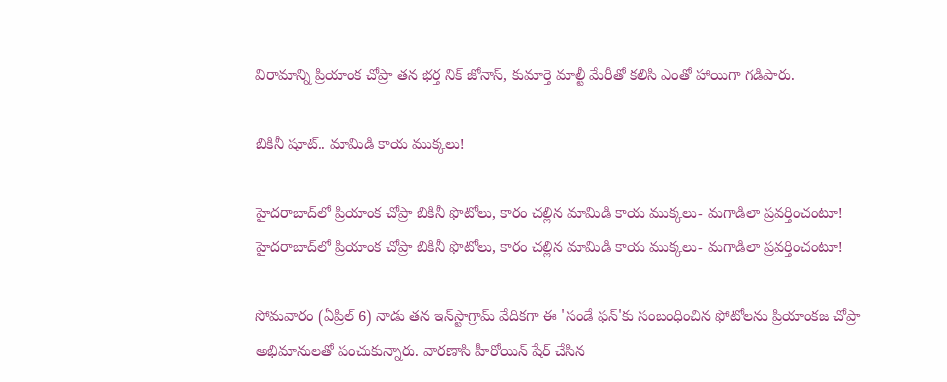విరామాన్ని ప్రియాంక చోప్రా తన భర్త నిక్ జోనాస్, కుమార్తె మాల్టీ మేరీతో కలిసి ఎంతో హాయిగా గడిపారు.

బికినీ షూట్.. మామిడి కాయ ముక్కలు!

హైదరాబాద్‌లో ప్రియాంక చోప్రా బికినీ ఫొటోలు, కారం చల్లిన మామిడి కాయ ముక్కలు- మగాడిలా ప్రవర్తించంటూ!
హైదరాబాద్‌లో ప్రియాంక చోప్రా బికినీ ఫొటోలు, కారం చల్లిన మామిడి కాయ ముక్కలు- మగాడిలా ప్రవర్తించంటూ!

సోమవారం (ఏప్రిల్ 6) నాడు తన ఇన్‌స్టాగ్రామ్ వేదికగా ఈ 'సండే ఫన్'కు సంబంధించిన ఫోటోలను ప్రియాంకజ చోప్రా అభిమానులతో పంచుకున్నారు. వారణాసి హీరోయిన్ షేర్ చేసిన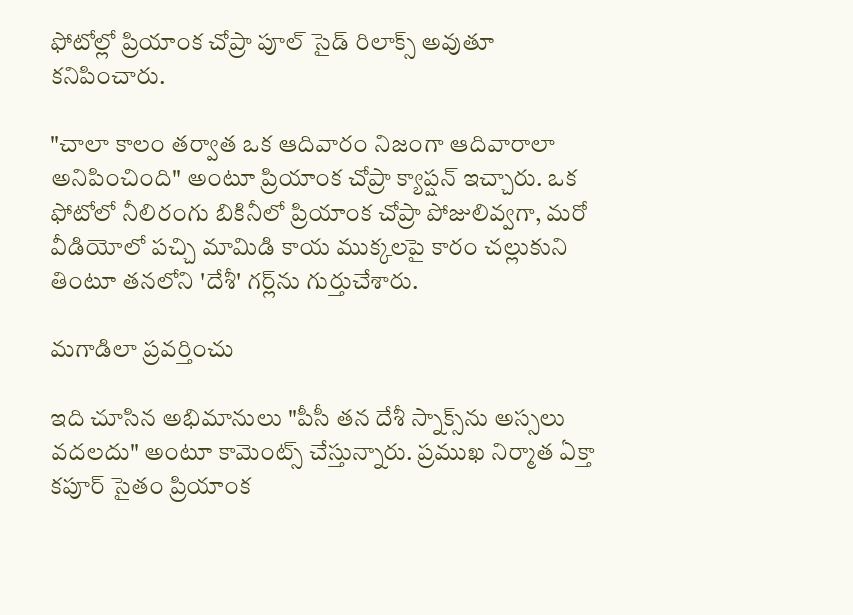ఫోటోల్లో ప్రియాంక చోప్రా పూల్ సైడ్ రిలాక్స్ అవుతూ కనిపించారు.

"చాలా కాలం తర్వాత ఒక ఆదివారం నిజంగా ఆదివారాలా అనిపించింది" అంటూ ప్రియాంక చోప్రా క్యాప్షన్ ఇచ్చారు. ఒక ఫోటోలో నీలిరంగు బికినీలో ప్రియాంక చోప్రా పోజులివ్వగా, మరో వీడియోలో పచ్చి మామిడి కాయ ముక్కలపై కారం చల్లుకుని తింటూ తనలోని 'దేశీ' గర్ల్‌ను గుర్తుచేశారు.

మగాడిలా ప్రవర్తించు

ఇది చూసిన అభిమానులు "పీసీ తన దేశీ స్నాక్స్‌ను అస్సలు వదలదు" అంటూ కామెంట్స్ చేస్తున్నారు. ప్రముఖ నిర్మాత ఏక్తా కపూర్ సైతం ప్రియాంక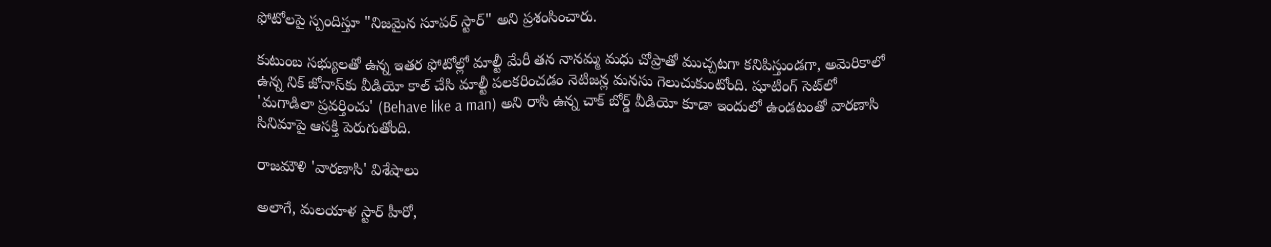ఫోటోలపై స్పందిస్తూ "నిజమైన సూపర్ స్టార్" అని ప్రశంసించారు.

కుటుంబ సభ్యులతో ఉన్న ఇతర ఫోటోల్లో మాల్టీ మేరీ తన నానమ్మ మధు చోప్రాతో ముచ్చటగా కనిపిస్తుండగా, అమెరికాలో ఉన్న నిక్ జోనాస్‌కు వీడియో కాల్ చేసి మాల్టీ పలకరించడం నెటిజన్ల మనసు గెలుచుకుంటోంది. షూటింగ్ సెట్‌లో 'మగాడిలా ప్రవర్తించు' (Behave like a man) అని రాసి ఉన్న చాక్ బోర్డ్ వీడియో కూడా ఇందులో ఉండటంతో వారణాసి సినిమాపై ఆసక్తి పెరుగుతోంది.

రాజమౌళి 'వారణాసి' విశేషాలు

అలాగే, మలయాళ స్టార్ హీరో,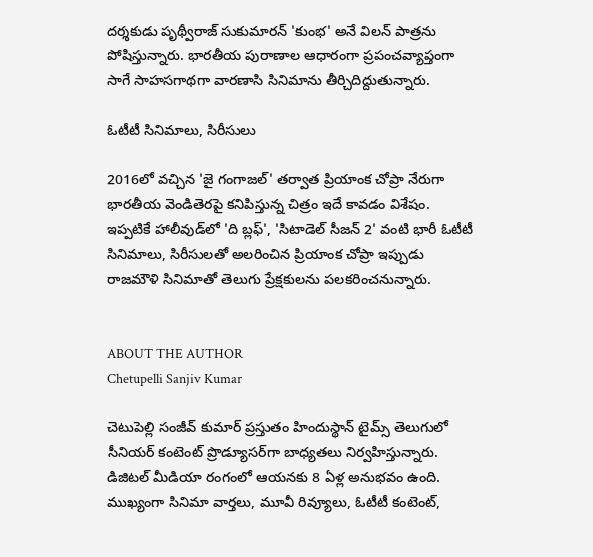దర్శకుడు పృథ్వీరాజ్ సుకుమారన్ 'కుంభ' అనే విలన్ పాత్రను పోషిస్తున్నారు. భారతీయ పురాణాల ఆధారంగా ప్రపంచవ్యాప్తంగా సాగే సాహసగాథగా వారణాసి సినిమాను తీర్చిదిద్దుతున్నారు.

ఓటీటీ సినిమాలు, సిరీసులు

2016లో వచ్చిన 'జై గంగాజల్' తర్వాత ప్రియాంక చోప్రా నేరుగా భారతీయ వెండితెరపై కనిపిస్తున్న చిత్రం ఇదే కావడం విశేషం. ఇప్పటికే హాలీవుడ్‌లో 'ది బ్లఫ్', 'సిటాడెల్ సీజన్ 2' వంటి భారీ ఓటీటీ సినిమాలు, సిరీసులతో అలరించిన ప్రియాంక చోప్రా ఇప్పుడు రాజమౌళి సినిమాతో తెలుగు ప్రేక్షకులను పలకరించనున్నారు.


ABOUT THE AUTHOR
Chetupelli Sanjiv Kumar

చెటుపెల్లి సంజీవ్ కుమార్ ప్రస్తుతం హిందుస్థాన్ టైమ్స్ తెలుగులో సీనియర్ కంటెంట్ ప్రొడ్యూసర్‌గా బాధ్యతలు నిర్వహిస్తున్నారు. డిజిటల్ మీడియా రంగంలో ఆయనకు 8 ఏళ్ల అనుభవం ఉంది. ముఖ్యంగా సినిమా వార్తలు, మూవీ రివ్యూలు, ఓటీటీ కంటెంట్,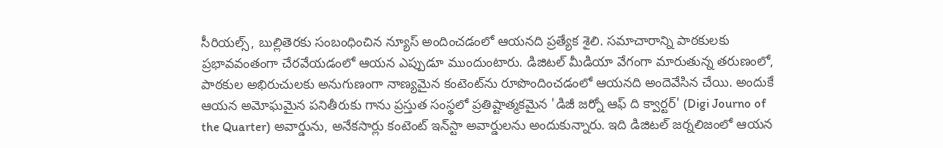సీరియల్స్, బుల్లితెరకు సంబంధించిన న్యూస్ అందించడంలో ఆయనది ప్రత్యేక శైలి. సమాచారాన్ని పాఠకులకు ప్రభావవంతంగా చేరవేయడంలో ఆయన ఎప్పుడూ ముందుంటారు. డిజిటల్ మీడియా వేగంగా మారుతున్న తరుణంలో, పాఠకుల అభిరుచులకు అనుగుణంగా నాణ్యమైన కంటెంట్‌ను రూపొందించడంలో ఆయనది అందెవేసిన చేయి. అందుకే ఆయన అమోఘమైన పనితీరుకు గాను ప్రస్తుత సంస్థలో ప్రతిష్టాత్మకమైన 'డిజీ జర్నో ఆఫ్ ది క్వార్టర్' (Digi Journo of the Quarter) అవార్డును, అనేకసార్లు కంటెంట్ ఇన్‌స్టా అవార్డులను అందుకున్నారు. ఇది డిజిటల్ జర్నలిజంలో ఆయన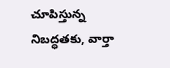చూపిస్తున్న నిబద్ధతకు, వార్తా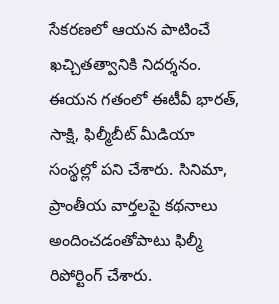సేకరణలో ఆయన పాటించే ఖచ్చితత్వానికి నిదర్శనం. ఈయన గతంలో ఈటీవీ భారత్, సాక్షి, ఫిల్మీబీట్ మీడియా సంస్థల్లో పని చేశారు. సినిమా, ప్రాంతీయ వార్తలపై కథనాలు అందించడంతోపాటు ఫిల్మీ రిపోర్టింగ్ చేశారు.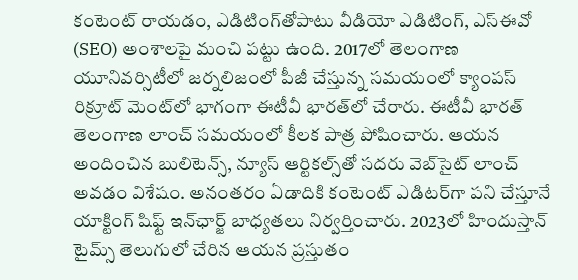కంటెంట్ రాయడం, ఎడిటింగ్‌తోపాటు వీడియో ఎడిటింగ్, ఎస్‌ఈవో (SEO) అంశాలపై మంచి పట్టు ఉంది. 2017లో తెలంగాణ యూనివర్సిటీలో జర్నలిజంలో పీజీ చేస్తున్న సమయంలో క్యాంపస్ రిక్రూట్ మెంట్‌లో భాగంగా ఈటీవీ భారత్‌లో చేరారు. ఈటీవీ భారత్ తెలంగాణ లాంచ్ సమయంలో కీలక పాత్ర పోషించారు. ఆయన అందించిన బులిటెన్స్, న్యూస్ ఆర్టికల్స్‌తో సదరు వెబ్‌సైట్ లాంచ్ అవడం విశేషం. అనంతరం ఏడాదికి కంటెంట్ ఎడిటర్‌గా పని చేస్తూనే యాక్టింగ్ షిఫ్ట్ ఇన్‌ఛార్జ్ బాధ్యతలు నిర్వర్తించారు. 2023లో హిందుస్తాన్ టైమ్స్ తెలుగులో చేరిన ఆయన ప్రస్తుతం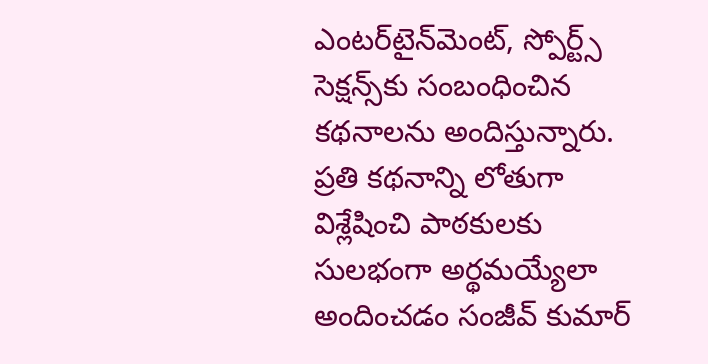ఎంటర్‌టైన్‌మెంట్, స్పోర్ట్స్ సెక్షన్స్‌కు సంబంధించిన కథనాలను అందిస్తున్నారు. ప్రతి కథనాన్ని లోతుగా విశ్లేషించి పాఠకులకు సులభంగా అర్థమయ్యేలా అందించడం సంజీవ్ కుమార్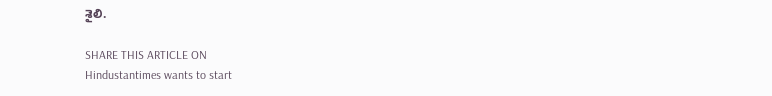శైలి.

SHARE THIS ARTICLE ON
Hindustantimes wants to start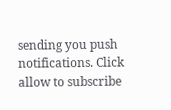sending you push notifications. Click allow to subscribe